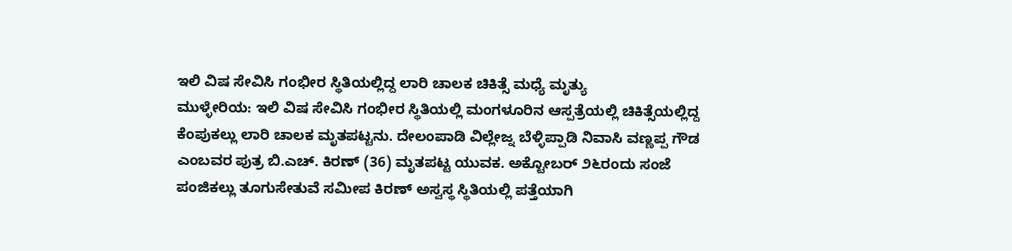ಇಲಿ ವಿಷ ಸೇವಿಸಿ ಗಂಭೀರ ಸ್ಥಿತಿಯಲ್ಲಿದ್ದ ಲಾರಿ ಚಾಲಕ ಚಿಕಿತ್ಸೆ ಮಧ್ಯೆ ಮೃತ್ಯು
ಮುಳ್ಳೇರಿಯ: ಇಲಿ ವಿಷ ಸೇವಿಸಿ ಗಂಭೀರ ಸ್ಥಿತಿಯಲ್ಲಿ ಮಂಗಳೂರಿನ ಆಸ್ಪತ್ರೆಯಲ್ಲಿ ಚಿಕಿತ್ಸೆಯಲ್ಲಿದ್ದ ಕೆಂಪುಕಲ್ಲು ಲಾರಿ ಚಾಲಕ ಮೃತಪಟ್ಟನು. ದೇಲಂಪಾಡಿ ವಿಲ್ಲೇಜ್ನ ಬೆಳ್ಳಿಪ್ಪಾಡಿ ನಿವಾಸಿ ವಣ್ಣಪ್ಪ ಗೌಡ ಎಂಬವರ ಪುತ್ರ ಬಿ.ಎಚ್. ಕಿರಣ್ (36) ಮೃತಪಟ್ಟ ಯುವಕ. ಅಕ್ಟೋಬರ್ ೨೬ರಂದು ಸಂಜೆ ಪಂಜಿಕಲ್ಲು ತೂಗುಸೇತುವೆ ಸಮೀಪ ಕಿರಣ್ ಅಸ್ವಸ್ಥ ಸ್ಥಿತಿಯಲ್ಲಿ ಪತ್ತೆಯಾಗಿ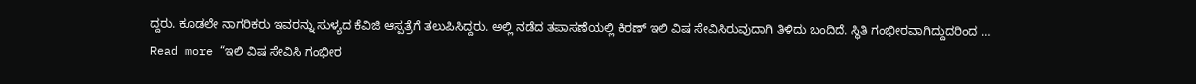ದ್ದರು. ಕೂಡಲೇ ನಾಗರಿಕರು ಇವರನ್ನು ಸುಳ್ಯದ ಕೆವಿಜಿ ಆಸ್ಪತ್ರೆಗೆ ತಲುಪಿಸಿದ್ದರು. ಅಲ್ಲಿ ನಡೆದ ತಪಾಸಣೆಯಲ್ಲಿ ಕಿರಣ್ ಇಲಿ ವಿಷ ಸೇವಿಸಿರುವುದಾಗಿ ತಿಳಿದು ಬಂದಿದೆ. ಸ್ಥಿತಿ ಗಂಭೀರವಾಗಿದ್ದುದರಿಂದ …
Read more “ಇಲಿ ವಿಷ ಸೇವಿಸಿ ಗಂಭೀರ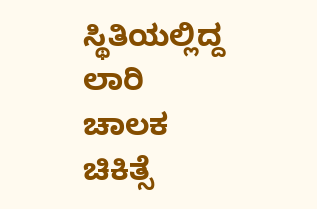ಸ್ಥಿತಿಯಲ್ಲಿದ್ದ ಲಾರಿ ಚಾಲಕ ಚಿಕಿತ್ಸೆ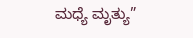ಮಧ್ಯೆ ಮೃತ್ಯು”